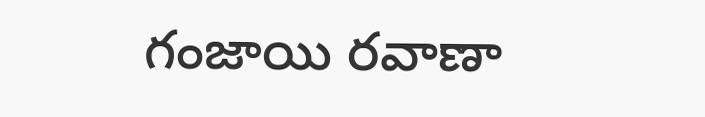గంజాయి రవాణా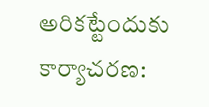అరికట్టేందుకు కార్యాచరణ: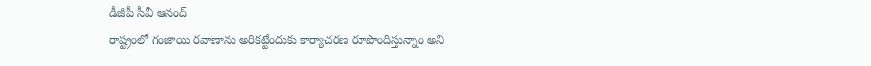డీజీపీ సీవీ ఆనంద్
రాష్ట్రంలో గంజాయి రవాణాను అరికట్టేందుకు కార్యాచరణ రూపొందిస్తున్నాం అని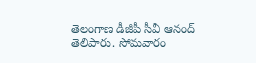తెలంగాణ డీజీపీ సీవీ ఆనంద్ తెలిపారు. సోమవారం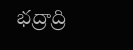భద్రాద్రి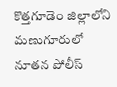కొత్తగూడెం జిల్లాలోని మణుగూరులో నూతన పోలీస్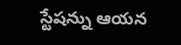స్టేషన్ను ఆయన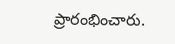ప్రారంభించారు.